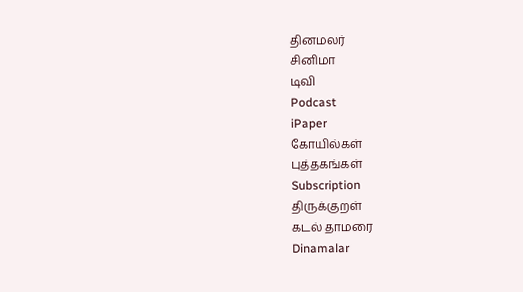தினமலர்
சினிமா
டிவி
Podcast
iPaper
கோயில்கள்
புத்தகங்கள்
Subscription
திருக்குறள்
கடல் தாமரை
Dinamalar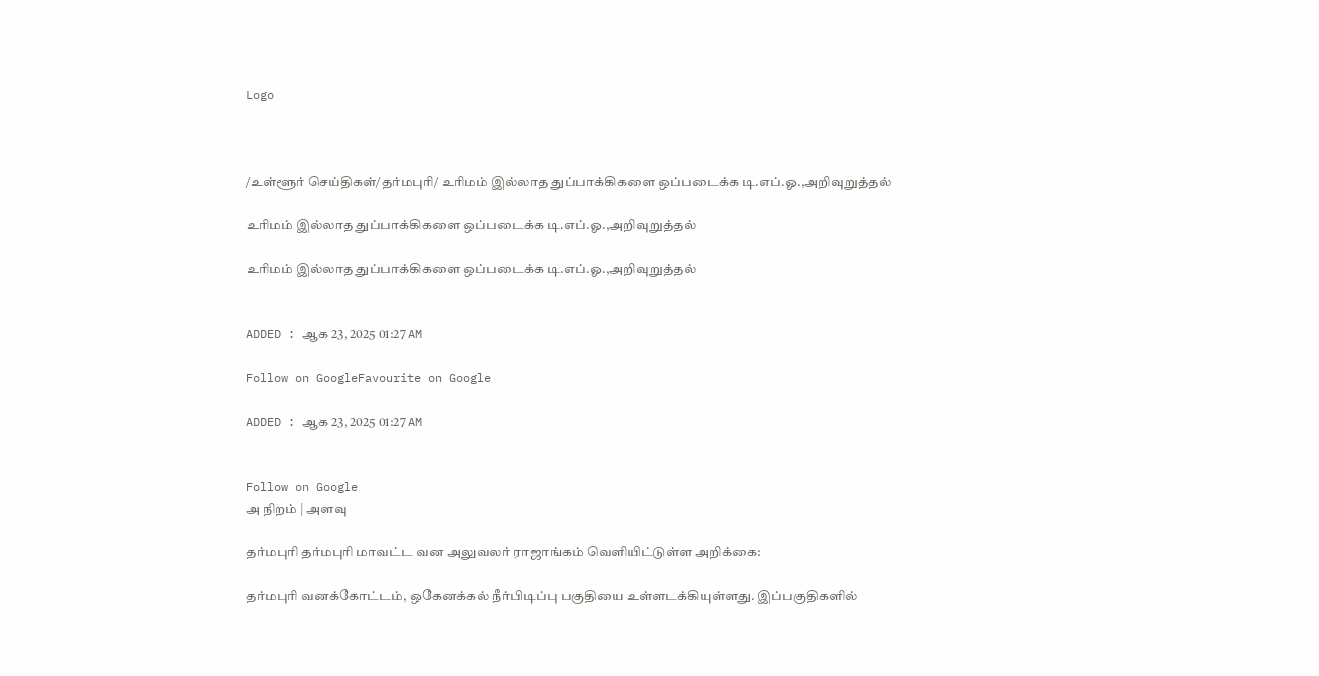Logo



/உள்ளூர் செய்திகள்/தர்மபுரி/ உரிமம் இல்லாத துப்பாக்கிகளை ஒப்படைக்க டி.எப்.ஓ.,அறிவுறுத்தல்

உரிமம் இல்லாத துப்பாக்கிகளை ஒப்படைக்க டி.எப்.ஓ.,அறிவுறுத்தல்

உரிமம் இல்லாத துப்பாக்கிகளை ஒப்படைக்க டி.எப்.ஓ.,அறிவுறுத்தல்


ADDED : ஆக 23, 2025 01:27 AM

Follow on GoogleFavourite on Google

ADDED : ஆக 23, 2025 01:27 AM


Follow on Google
அ நிறம் | அளவு

தர்மபுரி தர்மபுரி மாவட்ட வன அலுவலர் ராஜாங்கம் வெளியிட்டுள்ள அறிக்கை:

தர்மபுரி வனக்கோட்டம், ஒகேனக்கல் நீர்பிடிப்பு பகுதியை உள்ளடக்கியுள்ளது. இப்பகுதிகளில்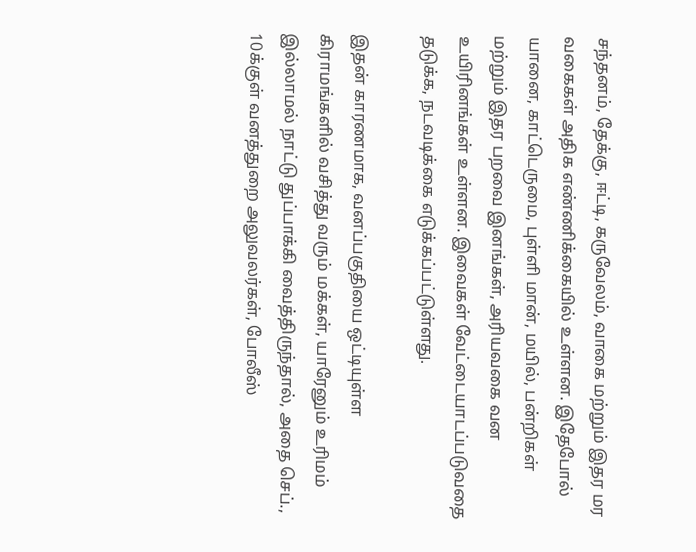சந்தனம், தேக்கு, ஈட்டி, கருவேலம், வாகை மற்றும் இதர மர வகைகள் அதிக எண்ணிக்கையில் உள்ளன. இதேபோல் யானை, காட்டெருமை, புள்ளி மான், மயில், பன்றிகள் மற்றும் இதர பறவை இனங்கள், அரியவகை வன உயிரினங்கள் உள்ளன. இவைகள் வேட்டையாடப்படுவதை தடுக்க, நடவடிக்கை எடுக்கப்பட்டுள்ளது.

இதன் காரணமாக, வனப்பகுதியை ஒட்டியுள்ள கிராமங்களில் வசித்து வரும் மக்கள், யாரேனும் உரிமம் இல்லாமல் நாட்டு துப்பாக்கி வைத்திருந்தால், அதை செப்., 10க்குள் வனத்துறை அலுவலர்கள், போலீஸ்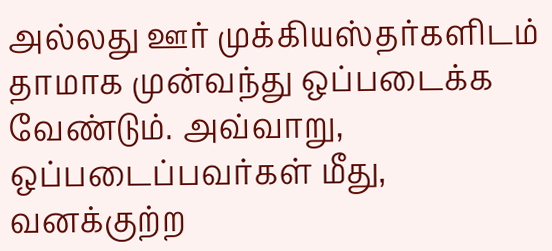அல்லது ஊர் முக்கியஸ்தர்களிடம் தாமாக முன்வந்து ஒப்படைக்க வேண்டும். அவ்வாறு, ஒப்படைப்பவர்கள் மீது, வனக்குற்ற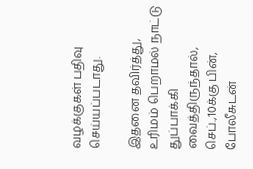வழக்குகள் பதிவு செய்யப்படாது.

இதனை தவிர்த்து, உரிமம் பெறாமல் நாட்டு துப்பாக்கி வைத்திருந்தால், செப்.,10க்கு பின், போலீசுடன்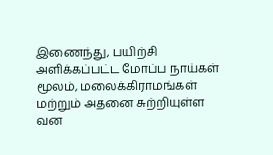இணைந்து, பயிற்சி அளிக்கப்பட்ட மோப்ப நாய்கள் மூலம், மலைக்கிராமங்கள் மற்றும் அதனை சுற்றியுள்ள வன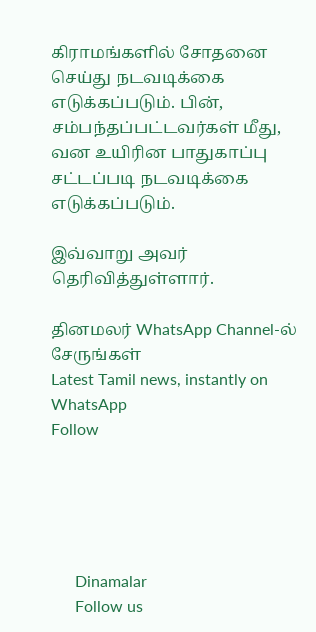கிராமங்களில் சோதனை செய்து நடவடிக்கை எடுக்கப்படும். பின், சம்பந்தப்பட்டவர்கள் மீது, வன உயிரின பாதுகாப்பு சட்டப்படி நடவடிக்கை எடுக்கப்படும்.

இவ்வாறு அவர் தெரிவித்துள்ளார்.

தினமலர் WhatsApp Channel-ல் சேருங்கள்
Latest Tamil news, instantly on WhatsApp
Follow





      Dinamalar
      Follow us